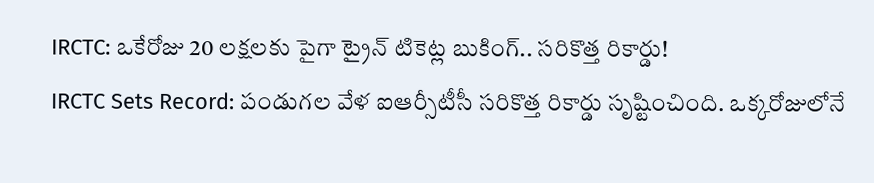IRCTC: ఒకేరోజు 20 లక్షలకు పైగా ట్రైన్ టికెట్ల బుకింగ్.. సరికొత్త రికార్డు!
IRCTC Sets Record: పండుగల వేళ ఐఆర్సీటీసీ సరికొత్త రికార్డు సృష్టించింది. ఒక్కరోజులోనే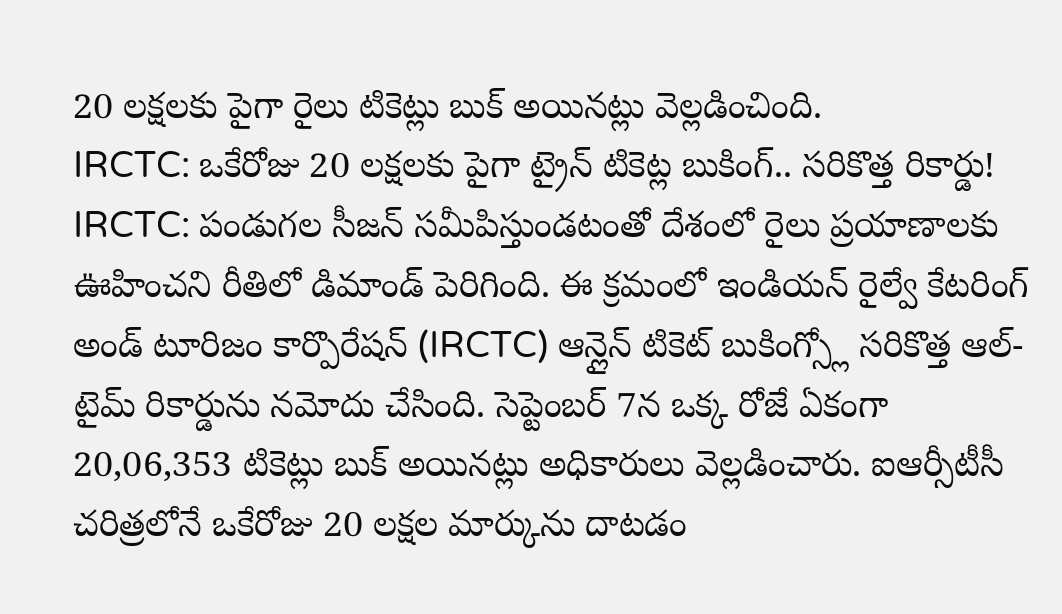20 లక్షలకు పైగా రైలు టికెట్లు బుక్ అయినట్లు వెల్లడించింది.
IRCTC: ఒకేరోజు 20 లక్షలకు పైగా ట్రైన్ టికెట్ల బుకింగ్.. సరికొత్త రికార్డు!
IRCTC: పండుగల సీజన్ సమీపిస్తుండటంతో దేశంలో రైలు ప్రయాణాలకు ఊహించని రీతిలో డిమాండ్ పెరిగింది. ఈ క్రమంలో ఇండియన్ రైల్వే కేటరింగ్ అండ్ టూరిజం కార్పొరేషన్ (IRCTC) ఆన్లైన్ టికెట్ బుకింగ్స్లో సరికొత్త ఆల్-టైమ్ రికార్డును నమోదు చేసింది. సెప్టెంబర్ 7న ఒక్క రోజే ఏకంగా 20,06,353 టికెట్లు బుక్ అయినట్లు అధికారులు వెల్లడించారు. ఐఆర్సీటీసీ చరిత్రలోనే ఒకేరోజు 20 లక్షల మార్కును దాటడం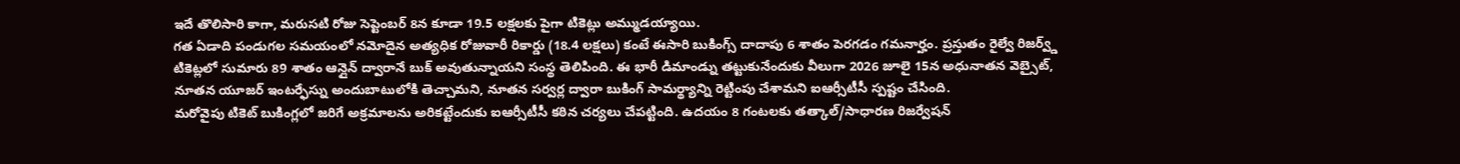ఇదే తొలిసారి కాగా, మరుసటి రోజు సెప్టెంబర్ 8న కూడా 19.5 లక్షలకు పైగా టికెట్లు అమ్ముడయ్యాయి.
గత ఏడాది పండుగల సమయంలో నమోదైన అత్యధిక రోజువారీ రికార్డు (18.4 లక్షలు) కంటే ఈసారి బుకింగ్స్ దాదాపు 6 శాతం పెరగడం గమనార్హం. ప్రస్తుతం రైల్వే రిజర్వ్డ్ టికెట్లలో సుమారు 89 శాతం ఆన్లైన్ ద్వారానే బుక్ అవుతున్నాయని సంస్థ తెలిపింది. ఈ భారీ డిమాండ్ను తట్టుకునేందుకు వీలుగా 2026 జూలై 15న అధునాతన వెబ్సైట్, నూతన యూజర్ ఇంటర్ఫేస్ను అందుబాటులోకి తెచ్చామని, నూతన సర్వర్ల ద్వారా బుకింగ్ సామర్థ్యాన్ని రెట్టింపు చేశామని ఐఆర్సీటీసీ స్పష్టం చేసింది.
మరోవైపు టికెట్ బుకింగ్లలో జరిగే అక్రమాలను అరికట్టేందుకు ఐఆర్సీటీసీ కఠిన చర్యలు చేపట్టింది. ఉదయం 8 గంటలకు తత్కాల్/సాధారణ రిజర్వేషన్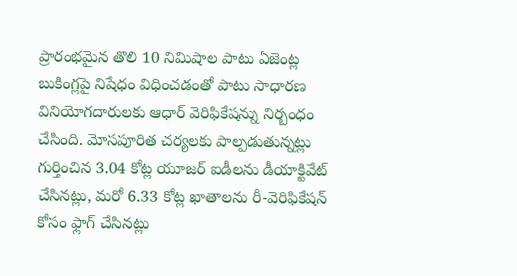ప్రారంభమైన తొలి 10 నిమిషాల పాటు ఏజెంట్ల బుకింగ్లపై నిషేధం విధించడంతో పాటు సాధారణ వినియోగదారులకు ఆధార్ వెరిఫికేషన్ను నిర్బంధం చేసింది. మోసపూరిత చర్యలకు పాల్పడుతున్నట్లు గుర్తించిన 3.04 కోట్ల యూజర్ ఐడీలను డీయాక్టివేట్ చేసినట్లు, మరో 6.33 కోట్ల ఖాతాలను రీ-వెరిఫికేషన్ కోసం ఫ్లాగ్ చేసినట్లు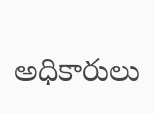అధికారులు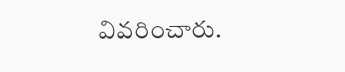వివరించారు.